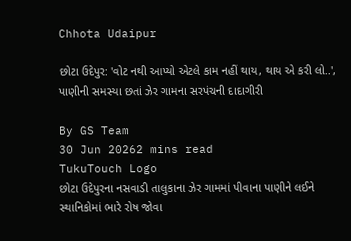Chhota Udaipur

છોટા ઉદેપુર: 'વોટ નથી આપ્યો એટલે કામ નહીં થાય, થાય એ કરી લો..', પાણીની સમસ્યા છતાં ઝેર ગામના સરપંચની દાદાગીરી

By GS Team
30 Jun 20262 mins read
TukuTouch Logo
છોટા ઉદેપુરના નસવાડી તાલુકાના ઝેર ગામમાં પીવાના પાણીને લઈને સ્થાનિકોમાં ભારે રોષ જોવા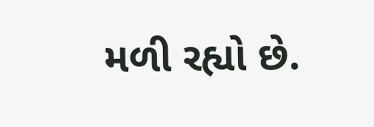મળી રહ્યો છે.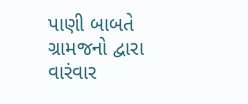પાણી બાબતે ગ્રામજનો દ્વારા વારંવાર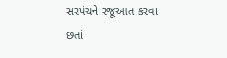સરપંચને રજૂઆત કરવા છતાં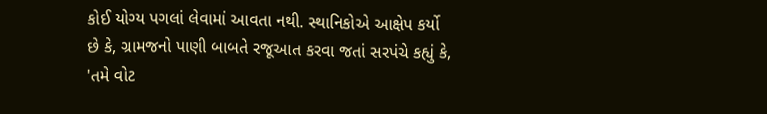કોઈ યોગ્ય પગલાં લેવામાં આવતા નથી. સ્થાનિકોએ આક્ષેપ કર્યો છે કે, ગ્રામજનો પાણી બાબતે રજૂઆત કરવા જતાં સરપંચે કહ્યું કે, 'તમે વોટ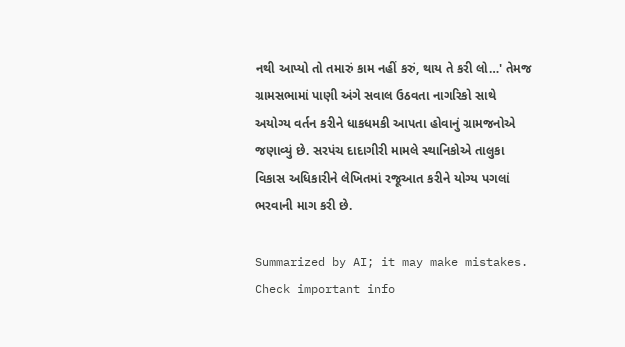નથી આપ્યો તો તમારું કામ નહીં કરું, થાય તે કરી લો…' તેમજ ગ્રામસભામાં પાણી અંગે સવાલ ઉઠવતા નાગરિકો સાથે અયોગ્ય વર્તન કરીને ધાકધમકી આપતા હોવાનું ગ્રામજનોએ જણાવ્યું છે. સરપંચ દાદાગીરી મામલે સ્થાનિકોએ તાલુકા વિકાસ અધિકારીને લેખિતમાં રજૂઆત કરીને યોગ્ય પગલાં ભરવાની માગ કરી છે.

Summarized by AI; it may make mistakes. Check important info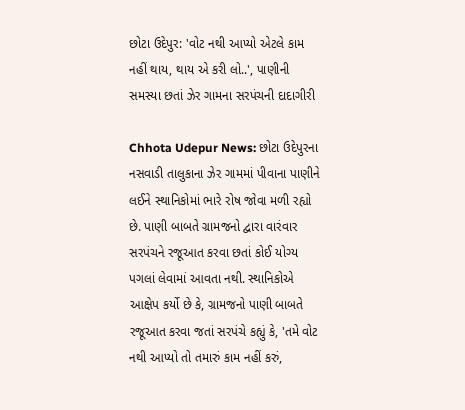છોટા ઉદેપુર: 'વોટ નથી આપ્યો એટલે કામ નહીં થાય, થાય એ કરી લો..', પાણીની સમસ્યા છતાં ઝેર ગામના સરપંચની દાદાગીરી

Chhota Udepur News: છોટા ઉદેપુરના નસવાડી તાલુકાના ઝેર ગામમાં પીવાના પાણીને લઈને સ્થાનિકોમાં ભારે રોષ જોવા મળી રહ્યો છે. પાણી બાબતે ગ્રામજનો દ્વારા વારંવાર સરપંચને રજૂઆત કરવા છતાં કોઈ યોગ્ય પગલાં લેવામાં આવતા નથી. સ્થાનિકોએ આક્ષેપ કર્યો છે કે, ગ્રામજનો પાણી બાબતે રજૂઆત કરવા જતાં સરપંચે કહ્યું કે, 'તમે વોટ નથી આપ્યો તો તમારું કામ નહીં કરું,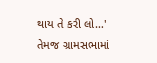થાય તે કરી લો…' તેમજ ગ્રામસભામાં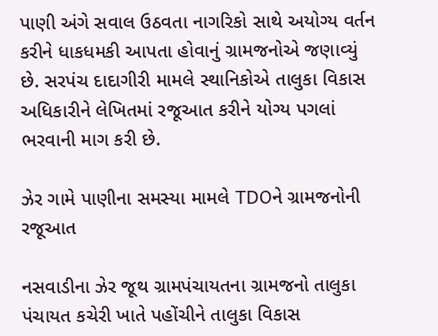પાણી અંગે સવાલ ઉઠવતા નાગરિકો સાથે અયોગ્ય વર્તન કરીને ધાકધમકી આપતા હોવાનું ગ્રામજનોએ જણાવ્યું છે. સરપંચ દાદાગીરી મામલે સ્થાનિકોએ તાલુકા વિકાસ અધિકારીને લેખિતમાં રજૂઆત કરીને યોગ્ય પગલાં ભરવાની માગ કરી છે.

ઝેર ગામે પાણીના સમસ્યા મામલે TDOને ગ્રામજનોની રજૂઆત

નસવાડીના ઝેર જૂથ ગ્રામપંચાયતના ગ્રામજનો તાલુકા પંચાયત કચેરી ખાતે પહોંચીને તાલુકા વિકાસ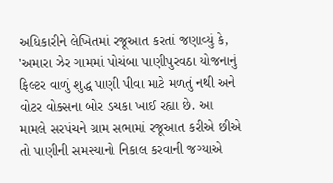અધિકારીને લેખિતમાં રજૂઆત કરતાં જણાવ્યું કે, 'અમારા ઝેર ગામમાં પોચંબા પાણીપુરવઠા યોજનાનું ફિલ્ટર વાળું શુદ્ધ પાણી પીવા માટે મળતું નથી અને વોટર વોક્સના બોર ડચકા ખાઈ રહ્યા છે. આ મામલે સરપંચને ગ્રામ સભામાં રજૂઆત કરીએ છીએ તો પાણીની સમસ્યાનો નિકાલ કરવાની જગ્યાએ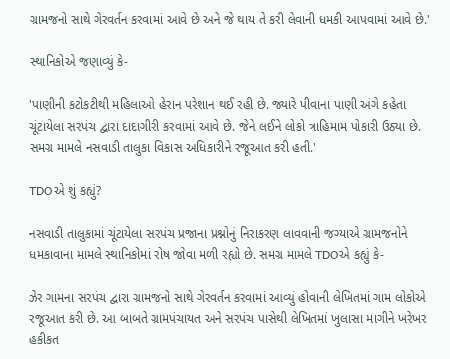ગ્રામજનો સાથે ગેરવર્તન કરવામાં આવે છે અને જે થાય તે કરી લેવાની ધમકી આપવામાં આવે છે.'

સ્થાનિકોએ જણાવ્યું કે-

'પાણીની કટોકટીથી મહિલાઓ હેરાન પરેશાન થઈ રહી છે. જ્યારે પીવાના પાણી અંગે કહેતા ચૂંટાયેલા સરપંચ દ્વારા દાદાગીરી કરવામાં આવે છે. જેને લઈને લોકો ત્રાહિમામ પોકારી ઉઠ્યા છે. સમગ્ર મામલે નસવાડી તાલુકા વિકાસ અધિકારીને રજૂઆત કરી હતી.'

TDOએ શું કહ્યું?

નસવાડી તાલુકામાં ચૂંટાયેલા સરપંચ પ્રજાના પ્રશ્નોનું નિરાકરણ લાવવાની જગ્યાએ ગ્રામજનોને ધમકાવાના મામલે સ્થાનિકોમાં રોષ જોવા મળી રહ્યો છે. સમગ્ર મામલે TDOએ કહ્યું કે-

ઝેર ગામના સરપંચ દ્વારા ગ્રામજનો સાથે ગેરવર્તન કરવામાં આવ્યું હોવાની લેખિતમાં ગામ લોકોએ રજૂઆત કરી છે. આ બાબતે ગ્રામપંચાયત અને સરપંચ પાસેથી લેખિતમાં ખુલાસા માગીને ખરેખર હકીકત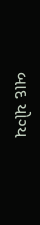બાદ યોગ્ય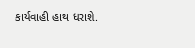કાર્યવાહી હાથ ધરાશે.